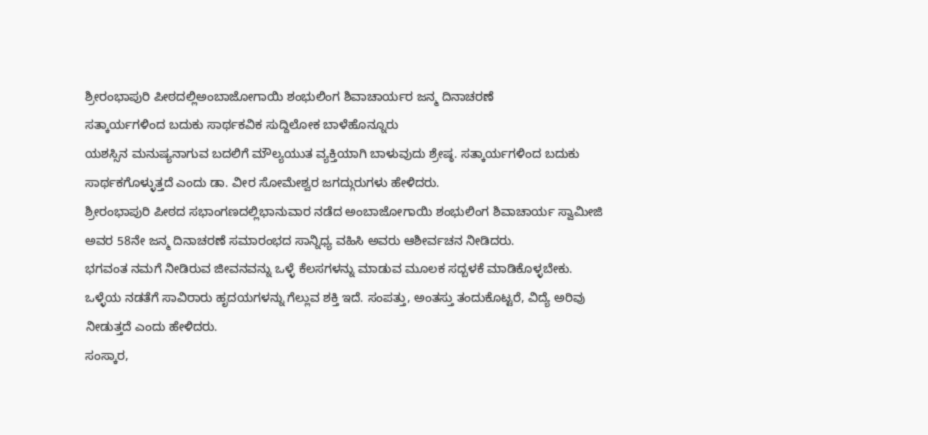ಶ್ರೀರಂಭಾಪುರಿ ಪೀಠದಲ್ಲಿಅಂಬಾಜೋಗಾಯಿ ಶಂಭುಲಿಂಗ ಶಿವಾಚಾರ್ಯರ ಜನ್ಮ ದಿನಾಚರಣೆ
ಸತ್ಕಾರ್ಯಗಳಿಂದ ಬದುಕು ಸಾರ್ಥಕವಿಕ ಸುದ್ದಿಲೋಕ ಬಾಳೆಹೊನ್ನೂರು
ಯಶಸ್ಸಿನ ಮನುಷ್ಯನಾಗುವ ಬದಲಿಗೆ ಮೌಲ್ಯಯುತ ವ್ಯಕ್ತಿಯಾಗಿ ಬಾಳುವುದು ಶ್ರೇಷ್ಠ. ಸತ್ಕಾರ್ಯಗಳಿಂದ ಬದುಕು ಸಾರ್ಥಕಗೊಳ್ಳುತ್ತದೆ ಎಂದು ಡಾ. ವೀರ ಸೋಮೇಶ್ವರ ಜಗದ್ಗುರುಗಳು ಹೇಳಿದರು.
ಶ್ರೀರಂಭಾಪುರಿ ಪೀಠದ ಸಭಾಂಗಣದಲ್ಲಿಭಾನುವಾರ ನಡೆದ ಅಂಬಾಜೋಗಾಯಿ ಶಂಭುಲಿಂಗ ಶಿವಾಚಾರ್ಯ ಸ್ವಾಮೀಜಿ ಅವರ 58ನೇ ಜನ್ಮ ದಿನಾಚರಣೆ ಸಮಾರಂಭದ ಸಾನ್ನಿಧ್ಯ ವಹಿಸಿ ಅವರು ಆಶೀರ್ವಚನ ನೀಡಿದರು.
ಭಗವಂತ ನಮಗೆ ನೀಡಿರುವ ಜೀವನವನ್ನು ಒಳ್ಳೆ ಕೆಲಸಗಳನ್ನು ಮಾಡುವ ಮೂಲಕ ಸದ್ಬಳಕೆ ಮಾಡಿಕೊಳ್ಳಬೇಕು. ಒಳ್ಳೆಯ ನಡತೆಗೆ ಸಾವಿರಾರು ಹೃದಯಗಳನ್ನು ಗೆಲ್ಲುವ ಶಕ್ತಿ ಇದೆ. ಸಂಪತ್ತು, ಅಂತಸ್ತು ತಂದುಕೊಟ್ಟರೆ, ವಿದ್ಯೆ ಅರಿವು ನೀಡುತ್ತದೆ ಎಂದು ಹೇಳಿದರು.
ಸಂಸ್ಕಾರ,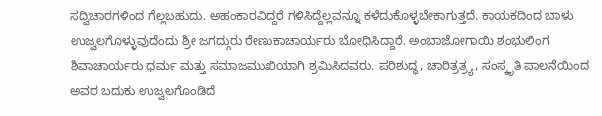ಸದ್ವಿಚಾರಗಳಿಂದ ಗೆಲ್ಲಬಹುದು. ಅಹಂಕಾರವಿದ್ದರೆ ಗಳಿಸಿದ್ದೆಲ್ಲವನ್ನೂ ಕಳೆದುಕೊಳ್ಳಬೇಕಾಗುತ್ತದೆ. ಕಾಯಕದಿಂದ ಬಾಳು ಉಜ್ವಲಗೊಳ್ಳುವುದೆಂದು ಶ್ರೀ ಜಗದ್ಗುರು ರೇಣುಕಾಚಾರ್ಯರು ಬೋಧಿಸಿದ್ದಾರೆ. ಅಂಬಾಜೋಗಾಯಿ ಶಂಭುಲಿಂಗ ಶಿವಾಚಾರ್ಯರು ಧರ್ಮ ಮತ್ತು ಸಮಾಜಮುಖಿಯಾಗಿ ಶ್ರಮಿಸಿದವರು. ಪರಿಶುದ್ಧ, ಚಾರಿತ್ರತ್ರ್ಯ, ಸಂಸ್ಕೃತಿ ಪಾಲನೆಯಿಂದ ಅವರ ಬದುಕು ಉಜ್ವಲಗೊಂಡಿದೆ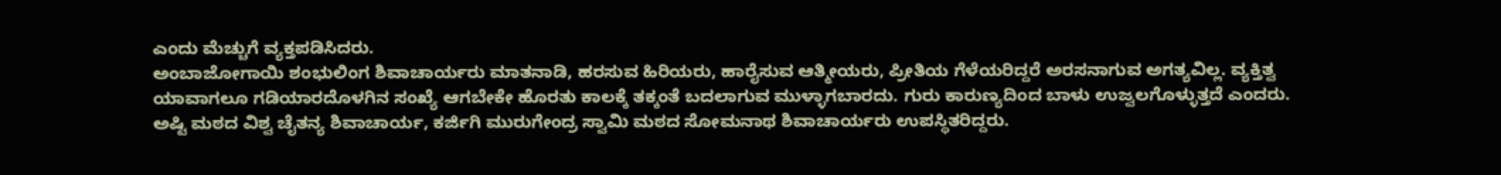ಎಂದು ಮೆಚ್ಚುಗೆ ವ್ಯಕ್ತಪಡಿಸಿದರು.
ಅಂಬಾಜೋಗಾಯಿ ಶಂಭುಲಿಂಗ ಶಿವಾಚಾರ್ಯರು ಮಾತನಾಡಿ, ಹರಸುವ ಹಿರಿಯರು, ಹಾರೈಸುವ ಆತ್ಮೀಯರು, ಪ್ರೀತಿಯ ಗೆಳೆಯರಿದ್ದರೆ ಅರಸನಾಗುವ ಅಗತ್ಯವಿಲ್ಲ. ವ್ಯಕ್ತಿತ್ವ ಯಾವಾಗಲೂ ಗಡಿಯಾರದೊಳಗಿನ ಸಂಖ್ಯೆ ಆಗಬೇಕೇ ಹೊರತು ಕಾಲಕ್ಕೆ ತಕ್ಕಂತೆ ಬದಲಾಗುವ ಮುಳ್ಳಾಗಬಾರದು. ಗುರು ಕಾರುಣ್ಯದಿಂದ ಬಾಳು ಉಜ್ವಲಗೊಳ್ಳುತ್ತದೆ ಎಂದರು.
ಅಷ್ಟಿ ಮಠದ ವಿಶ್ವ ಚೈತನ್ಯ ಶಿವಾಚಾರ್ಯ, ಕರ್ಜಿಗಿ ಮುರುಗೇಂದ್ರ ಸ್ವಾಮಿ ಮಠದ ಸೋಮನಾಥ ಶಿವಾಚಾರ್ಯರು ಉಪಸ್ಥಿತರಿದ್ದರು.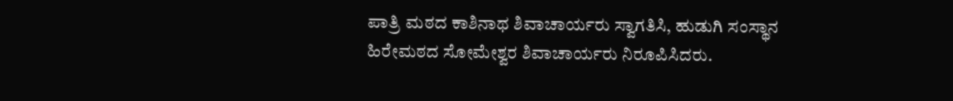ಪಾತ್ರಿ ಮಠದ ಕಾಶಿನಾಥ ಶಿವಾಚಾರ್ಯರು ಸ್ವಾಗತಿಸಿ, ಹುಡುಗಿ ಸಂಸ್ಥಾನ ಹಿರೇಮಠದ ಸೋಮೇಶ್ವರ ಶಿವಾಚಾರ್ಯರು ನಿರೂಪಿಸಿದರು.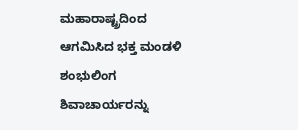ಮಹಾರಾಷ್ಟ್ರದಿಂದ ಆಗಮಿಸಿದ ಭಕ್ತ ಮಂಡಳಿ ಶಂಭುಲಿಂಗ ಶಿವಾಚಾರ್ಯರನ್ನು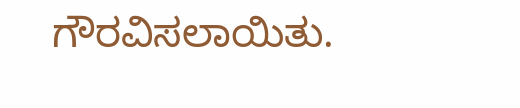ಗೌರವಿಸಲಾಯಿತು.